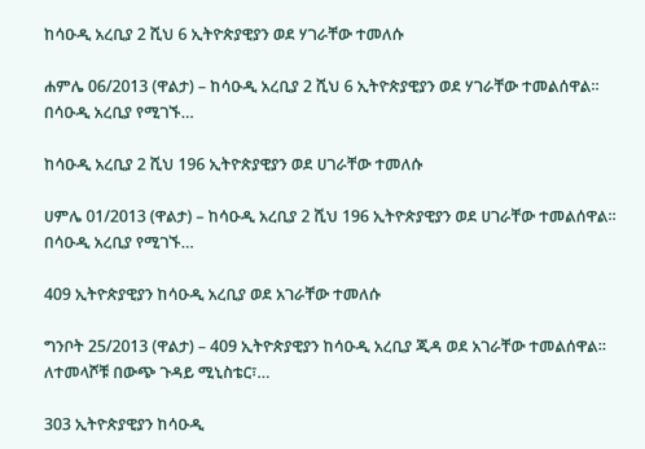ከሳዑዲ አረቢያ 2 ሺህ 6 ኢትዮጵያዊያን ወደ ሃገራቸው ተመለሱ

ሐምሌ 06/2013 (ዋልታ) – ከሳዑዲ አረቢያ 2 ሺህ 6 ኢትዮጵያዊያን ወደ ሃገራቸው ተመልሰዋል፡፡ በሳዑዲ አረቢያ የሚገኙ…

ከሳዑዲ አረቢያ 2 ሺህ 196 ኢትዮጵያዊያን ወደ ሀገራቸው ተመለሱ

ሀምሌ 01/2013 (ዋልታ) – ከሳዑዲ አረቢያ 2 ሺህ 196 ኢትዮጵያዊያን ወደ ሀገራቸው ተመልሰዋል፡፡ በሳዑዲ አረቢያ የሚገኙ…

409 ኢትዮጵያዊያን ከሳዑዲ አረቢያ ወደ አገራቸው ተመለሱ

ግንቦት 25/2013 (ዋልታ) – 409 ኢትዮጵያዊያን ከሳዑዲ አረቢያ ጂዳ ወደ አገራቸው ተመልሰዋል። ለተመላሾቹ በውጭ ጉዳይ ሚኒስቴር፣…

303 ኢትዮጵያዊያን ከሳዑዲ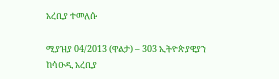አረቢያ ተመለሱ

ሚያዝያ 04/2013 (ዋልታ) – 303 ኢትዮጵያዊያን ከሳዑዲ አረቢያ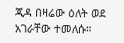ጂዳ በዛሬው ዕለት ወደ አገራቸው ተመለሱ።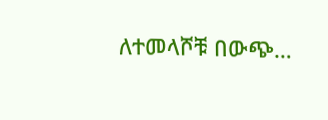ለተመላሾቹ በውጭ…